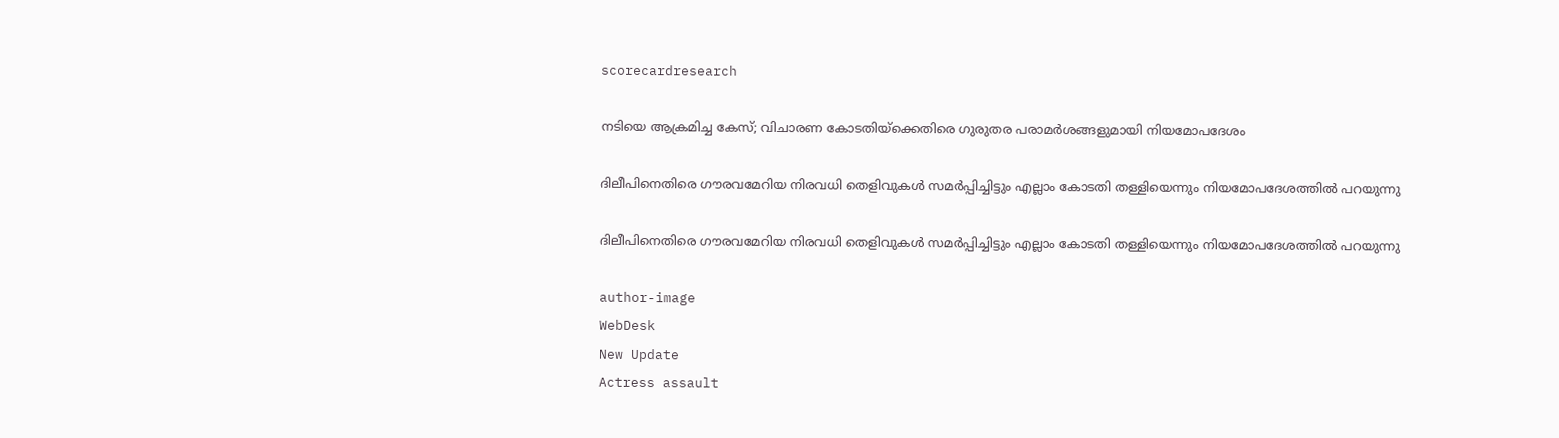scorecardresearch

നടിയെ ആക്രമിച്ച കേസ്; വിചാരണ കോടതിയ്‌ക്കെതിരെ ഗുരുതര പരാമർശങ്ങളുമായി നിയമോപദേശം

ദിലീപിനെതിരെ ഗൗരവമേറിയ നിരവധി തെളിവുകൾ സമർപ്പിച്ചിട്ടും എല്ലാം കോടതി തള്ളിയെന്നും നിയമോപദേശത്തിൽ പറയുന്നു

ദിലീപിനെതിരെ ഗൗരവമേറിയ നിരവധി തെളിവുകൾ സമർപ്പിച്ചിട്ടും എല്ലാം കോടതി തള്ളിയെന്നും നിയമോപദേശത്തിൽ പറയുന്നു

author-image
WebDesk
New Update
Actress assault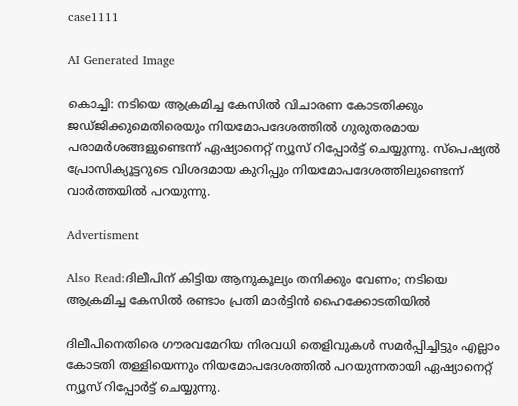case1111

AI Generated Image

കൊച്ചി: നടിയെ ആക്രമിച്ച കേസിൽ വിചാരണ കോടതിക്കും ജഡ്ജിക്കുമെതിരെയും നിയമോപദേശത്തിൽ ഗുരുതരമായ പരാമർശങ്ങളുണ്ടെന്ന് ഏഷ്യാനെറ്റ് ന്യൂസ് റിപ്പോർട്ട് ചെയ്യുന്നു. സ്‌പെഷ്യൽ പ്രോസിക്യൂട്ടറുടെ വിശദമായ കുറിപ്പും നിയമോപദേശത്തിലുണ്ടെന്ന് വാർത്തയിൽ പറയുന്നു.

Advertisment

Also Read:ദിലീപിന് കിട്ടിയ ആനുകൂല്യം തനിക്കും വേണം; നടിയെ ആക്രമിച്ച കേസിൽ രണ്ടാം പ്രതി മാർട്ടിൻ ഹൈക്കോടതിയിൽ

ദിലീപിനെതിരെ ഗൗരവമേറിയ നിരവധി തെളിവുകൾ സമർപ്പിച്ചിട്ടും എല്ലാം കോടതി തള്ളിയെന്നും നിയമോപദേശത്തിൽ പറയുന്നതായി ഏഷ്യാനെറ്റ് ന്യൂസ് റിപ്പോർട്ട് ചെയ്യുന്നു.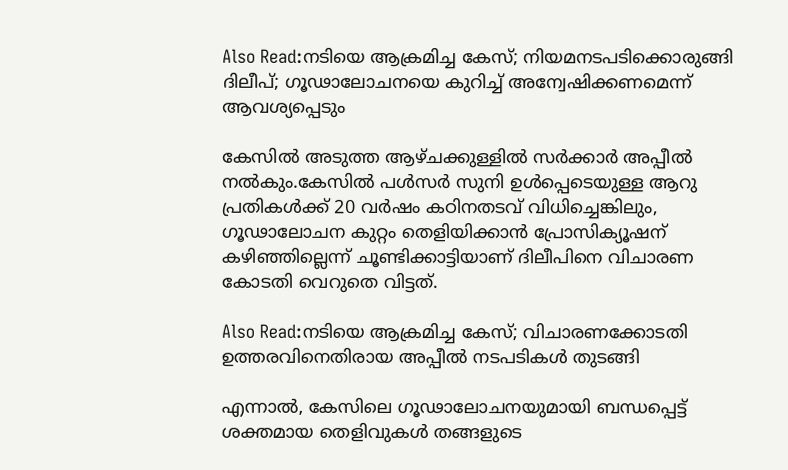Also Read:നടിയെ ആക്രമിച്ച കേസ്; നിയമനടപടിക്കൊരുങ്ങി ദിലീപ്; ഗൂഢാലോചനയെ കുറിച്ച് അന്വേഷിക്കണമെന്ന് ആവശ്യപ്പെടും

കേസിൽ അടുത്ത ആഴ്ചക്കുള്ളിൽ സർക്കാർ അപ്പീൽ നൽകും.കേസിൽ പൾസർ സുനി ഉൾപ്പെടെയുള്ള ആറു പ്രതികൾക്ക് 20 വർഷം കഠിനതടവ് വിധിച്ചെങ്കിലും, ഗൂഢാലോചന കുറ്റം തെളിയിക്കാൻ പ്രോസിക്യൂഷന് കഴിഞ്ഞില്ലെന്ന് ചൂണ്ടിക്കാട്ടിയാണ് ദിലീപിനെ വിചാരണ കോടതി വെറുതെ വിട്ടത്.

Also Read:നടിയെ ആക്രമിച്ച കേസ്; വിചാരണക്കോടതി ഉത്തരവിനെതിരായ അപ്പീൽ നടപടികൾ തുടങ്ങി

എന്നാൽ, കേസിലെ ഗൂഢാലോചനയുമായി ബന്ധപ്പെട്ട് ശക്തമായ തെളിവുകൾ തങ്ങളുടെ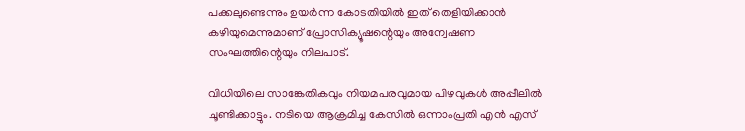പക്കലുണ്ടെന്നും ഉയർന്ന കോടതിയിൽ ഇത് തെളിയിക്കാൻ കഴിയുമെന്നുമാണ് പ്രോസിക്യൂഷന്റെയും അന്വേഷണ സംഘത്തിന്റെയും നിലപാട്.

വിധിയിലെ സാങ്കേതികവും നിയമപരവുമായ പിഴവുകൾ അപ്പീലിൽ ചൂണ്ടിക്കാട്ടും. നടിയെ ആക്രമിച്ച കേസിൽ ഒന്നാംപ്രതി എൻ എസ്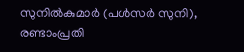സുനിൽകുമാർ (പൾസർ സുനി), രണ്ടാംപ്രതി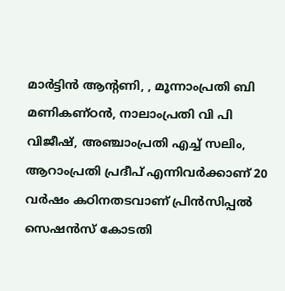മാർട്ടിൻ ആന്റണി, , മൂന്നാംപ്രതി ബി മണികണ്ഠൻ, നാലാംപ്രതി വി പി വിജീഷ്, അഞ്ചാംപ്രതി എച്ച് സലിം, ആറാംപ്രതി പ്രദീപ് എന്നിവർക്കാണ് 20 വർഷം കഠിനതടവാണ് പ്രിൻസിപ്പൽ സെഷൻസ്‌ കോടതി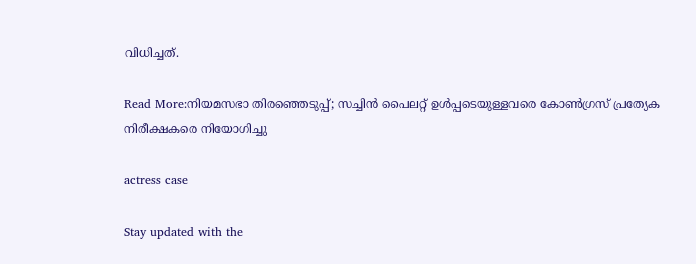വിധിച്ചത്‌.

Read More:നിയമസഭാ തിരഞ്ഞെടുപ്പ്; സച്ചിൻ പൈലറ്റ് ഉൾപ്പടെയുള്ളവരെ കോൺഗ്രസ് പ്രത്യേക നിരീക്ഷകരെ നിയോഗിച്ചു

actress case

Stay updated with the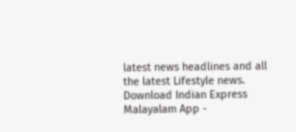latest news headlines and all the latest Lifestyle news. Download Indian Express Malayalam App -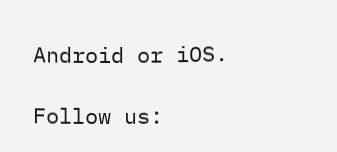Android or iOS.

Follow us: